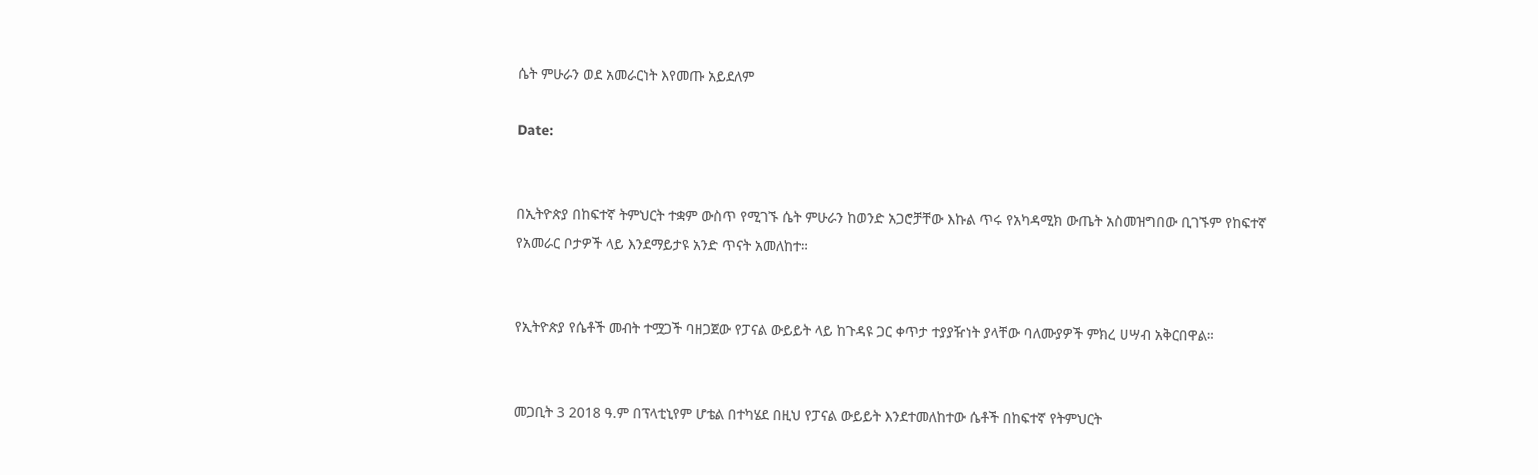ሴት ምሁራን ወደ አመራርነት እየመጡ አይደለም

Date:


በኢትዮጵያ በከፍተኛ ትምህርት ተቋም ውስጥ የሚገኙ ሴት ምሁራን ከወንድ አጋሮቻቸው እኩል ጥሩ የአካዳሚክ ውጤት አስመዝግበው ቢገኙም የከፍተኛ የአመራር ቦታዎች ላይ እንደማይታዩ አንድ ጥናት አመለከተ።


የኢትዮጵያ የሴቶች መብት ተሟጋች ባዘጋጀው የፓናል ውይይት ላይ ከጉዳዩ ጋር ቀጥታ ተያያዥነት ያላቸው ባለሙያዎች ምክረ ሀሣብ አቅርበዋል።


መጋቢት 3 2018 ዓ.ም በፕላቲኒየም ሆቴል በተካሄደ በዚህ የፓናል ውይይት እንደተመለከተው ሴቶች በከፍተኛ የትምህርት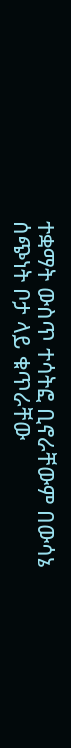ተቋማት ውስጥ ተሳትፎ ቢኖራቸውም በውሳኔ ሰጭነት ቦታ ላይ ቁጥራቸው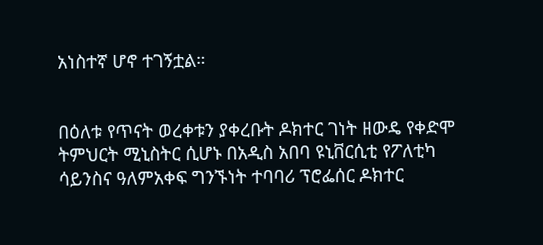አነስተኛ ሆኖ ተገኝቷል።


በዕለቱ የጥናት ወረቀቱን ያቀረቡት ዶክተር ገነት ዘውዴ የቀድሞ ትምህርት ሚኒስትር ሲሆኑ በአዲስ አበባ ዩኒቨርሲቲ የፖለቲካ ሳይንስና ዓለምአቀፍ ግንኙነት ተባባሪ ፕሮፌሰር ዶክተር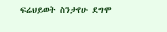ፍሬህይወት ስንታየሁ ደግሞ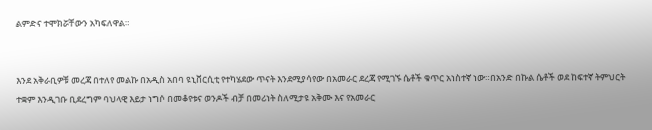ልምድና ተሞክሯቸውን አካፍለዋል።


እንደ አቅራቢዎቹ መረጃ በተለየ መልኩ በአዲስ አበባ ዩኒቨርሲቲ የተካሄደው ጥናት እንደሚያሳየው በአመራር ደረጃ የሚገኙ ሴቶች ቁጥር አነስተኛ ነው።በአንድ በኩል ሴቶች ወደ ከፍተኛ ትምህርት ተቋም እንዲገቡ ቢደረግም ባህላዊ እይታ ነግሶ በመቆየቱና ወንዶች ብቻ በመሪነት ስለሚታዩ አቅሙ እና የአመራር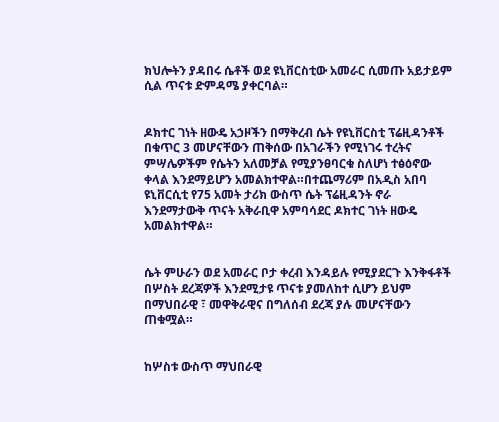ክህሎትን ያዳበሩ ሴቶች ወደ ዩኒቨርስቲው አመራር ሲመጡ አይታይም ሲል ጥናቱ ድምዳሜ ያቀርባል።


ዶክተር ገነት ዘውዴ አኃዞችን በማቅረብ ሴት የዩኒቨርስቲ ፕሬዚዳንቶች በቁጥር 3 መሆናቸውን ጠቅሰው በአገራችን የሚነገሩ ተረትና ምሣሌዎችም የሴትን አለመቻል የሚያንፀባርቁ ስለሆነ ተፅዕኖው ቀላል እንደማይሆን አመልክተዋል።በተጨማሪም በአዲስ አበባ ዩኒቨርሲቲ የ75 አመት ታሪክ ውስጥ ሴት ፕሬዚዳንት ኖራ እንደማታውቅ ጥናት አቅራቢዋ አምባሳደር ዶክተር ገነት ዘውዴ አመልክተዋል።


ሴት ምሁራን ወደ አመራር ቦታ ቀረብ እንዳይሉ የሚያደርጉ እንቅፋቶች በሦስት ደረጃዎች እንደሚታዩ ጥናቱ ያመለከተ ሲሆን ይህም በማህበራዊ ፣ መዋቅራዊና በግለሰብ ደረጃ ያሉ መሆናቸውን ጠቁሟል።


ከሦስቱ ውስጥ ማህበራዊ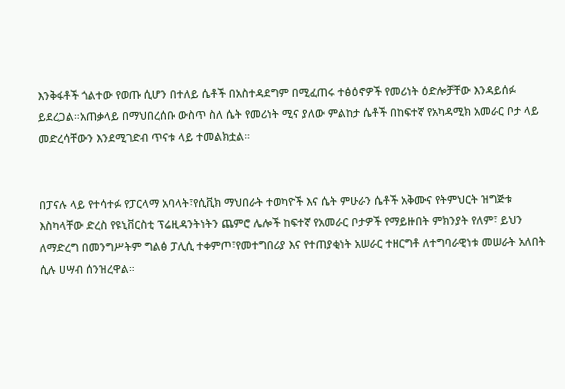እንቅፋቶች ጎልተው የወጡ ሲሆን በተለይ ሴቶች በአስተዳደግም በሚፈጠሩ ተፅዕኖዎች የመሪነት ዕድሎቻቸው እንዳይሰፉ ይደረጋል።አጠቃላይ በማህበረሰቡ ውስጥ ስለ ሴት የመሪነት ሚና ያለው ምልከታ ሴቶች በከፍተኛ የአካዳሚክ አመራር ቦታ ላይ መድረሳቸውን እንደሚገድብ ጥናቱ ላይ ተመልክቷል።


በፓናሉ ላይ የተሳተፉ የፓርላማ አባላት፣የሲቪክ ማህበራት ተወካዮች እና ሴት ምሁራን ሴቶች አቅሙና የትምህርት ዝግጅቱ እስካላቸው ድረስ የዩኒቨርስቲ ፕሬዚዳንትነትን ጨምሮ ሌሎች ከፍተኛ የአመራር ቦታዎች የማይዙበት ምክንያት የለም፣ ይህን ለማድረግ በመንግሥትም ግልፅ ፓሊሲ ተቀምጦ፣የመተግበሪያ እና የተጠያቂነት አሠራር ተዘርግቶ ለተግባራዊነቱ መሠራት አለበት ሲሉ ሀሣብ ሰንዝረዋል።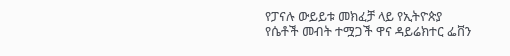የፓናሉ ውይይቱ መክፈቻ ላይ የኢትዮጵያ የሴቶች መብት ተሟጋች ዋና ዳይሬክተር ፌቨን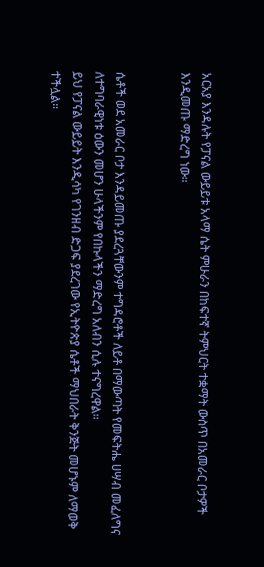አርአያ እንዳሉት የፓናል ውይይቱ አላማ ሴት ምሁራን በከፍተኛ ትምህርት ተቋማት ውስጥ በአመራር ቦታዎች እንዲመጡ ማድረግ ነው።


ሴቶች ወደ አመራር ቦታ እንዳይመጡ ያደረጓቸውንም ተግዳሮቶች ለይቶ በማውጣት የመፍትሔ ሀሣብ መፈለግና ለተግባራዊነቱ ዕውን መሆን ሁላችንም የበኩላችን ማድረግ አለብን ሲሉ ተናግረዋል።
ይህ የፓናል ውይይት እንዲሳካ የገንዘብ ድጋፍ ያደረገው የኢትዮጵያ ሴቶች ማህበራት ቅንጅት መሆኑም ለማወቅ ተችሏል።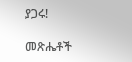ያጋሩ!

መጽሔቶች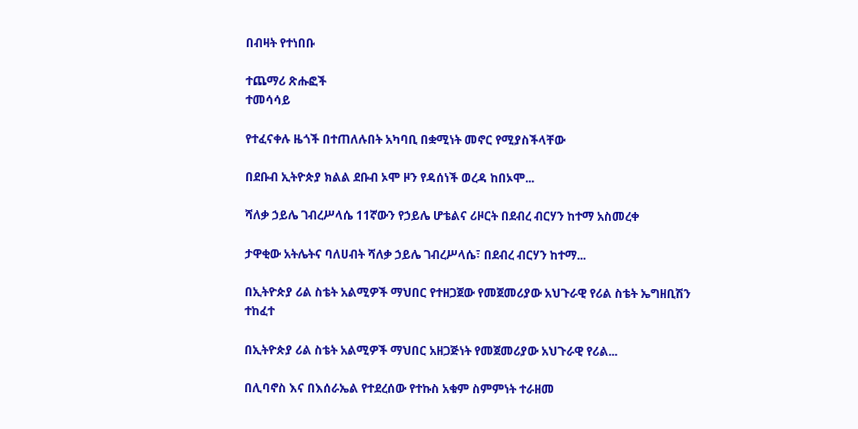በብዛት የተነበቡ

ተጨማሪ ጽሑፎች
ተመሳሳይ

የተፈናቀሉ ዜጎች በተጠለሉበት አካባቢ በቋሚነት መኖር የሚያስችላቸው

በደቡብ ኢትዮጵያ ክልል ደቡብ ኦሞ ዞን የዳሰነች ወረዳ ከበኦሞ...

ሻለቃ ኃይሌ ገብረሥላሴ 11ኛውን የኃይሌ ሆቴልና ሪዞርት በደብረ ብርሃን ከተማ አስመረቀ

ታዋቂው አትሌትና ባለሀብት ሻለቃ ኃይሌ ገብረሥላሴ፣ በደብረ ብርሃን ከተማ...

በኢትዮጵያ ሪል ስቴት አልሚዎች ማህበር የተዘጋጀው የመጀመሪያው አህጉራዊ የሪል ስቴት ኤግዘቢሽን ተከፈተ

በኢትዮጵያ ሪል ስቴት አልሚዎች ማህበር አዘጋጅነት የመጀመሪያው አህጉራዊ የሪል...

በሊባኖስ እና በእሰራኤል የተደረሰው የተኩስ አቁም ስምምነት ተራዘመ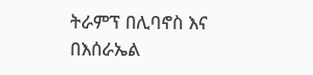ትራምፕ በሊባኖስ እና በእሰራኤል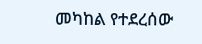መካከል የተደረሰው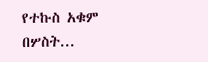የተኩስ አቁም በሦስት...